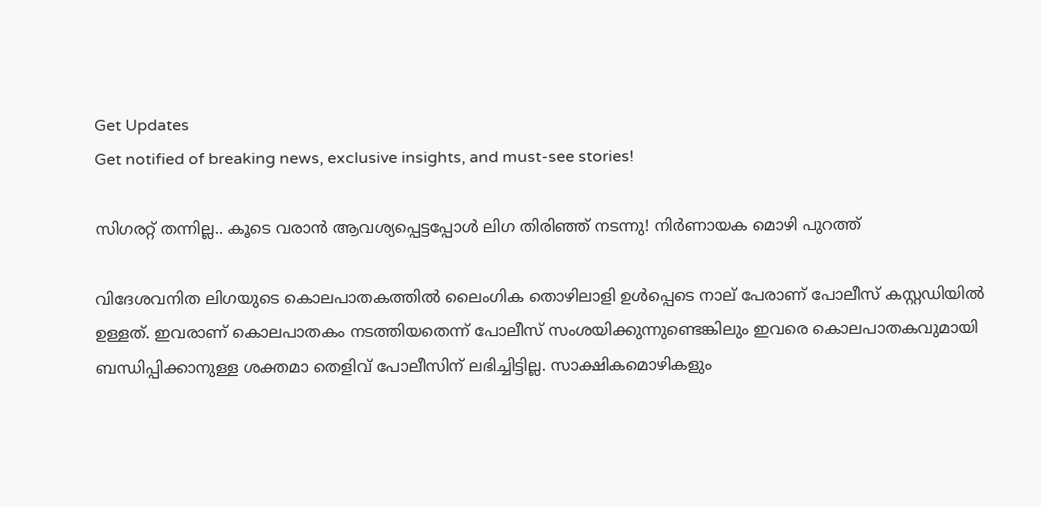Get Updates
Get notified of breaking news, exclusive insights, and must-see stories!

സിഗരറ്റ് തന്നില്ല.. കൂടെ വരാന്‍ ആവശ്യപ്പെട്ടപ്പോള്‍ ലിഗ തിരിഞ്ഞ് നടന്നു! നിര്‍ണായക മൊഴി പുറത്ത്

വിദേശവനിത ലിഗയുടെ കൊലപാതകത്തില്‍ ലൈംഗിക തൊഴിലാളി ഉള്‍പ്പെടെ നാല് പേരാണ് പോലീസ് കസ്റ്റഡിയില്‍ ഉള്ളത്. ഇവരാണ് കൊലപാതകം നടത്തിയതെന്ന് പോലീസ് സംശയിക്കുന്നുണ്ടെങ്കിലും ഇവരെ കൊലപാതകവുമായി ബന്ധിപ്പിക്കാനുള്ള ശക്തമാ തെളിവ് പോലീസിന് ലഭിച്ചിട്ടില്ല. സാക്ഷികമൊഴികളും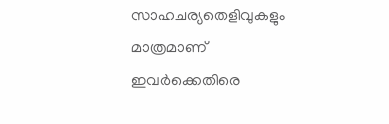സാഹചര്യതെളിവുകളും മാത്രമാണ് ഇവര്‍ക്കെതിരെ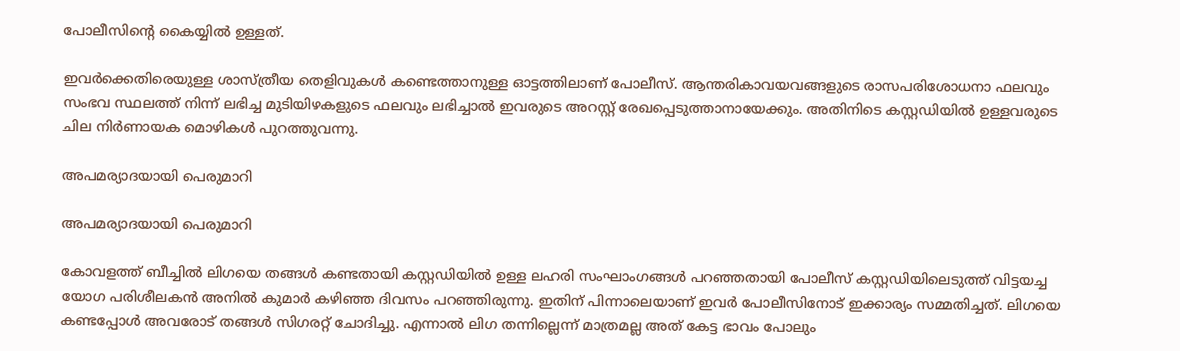പോലീസിന്‍റെ കൈയ്യില്‍ ഉള്ളത്.

ഇവര്‍ക്കെതിരെയുള്ള ശാസ്ത്രീയ തെളിവുകള്‍ കണ്ടെത്താനുള്ള ഓട്ടത്തിലാണ് പോലീസ്. ആന്തരികാവയവങ്ങളുടെ രാസപരിശോധനാ ഫലവും സംഭവ സ്ഥലത്ത് നിന്ന് ലഭിച്ച മുടിയിഴകളുടെ ഫലവും ലഭിച്ചാല്‍ ഇവരുടെ അറസ്റ്റ് രേഖപ്പെടുത്താനായേക്കും. അതിനിടെ കസ്റ്റഡിയില്‍ ഉള്ളവരുടെ ചില നിര്‍ണായക മൊഴികള്‍ പുറത്തുവന്നു.

അപമര്യാദയായി പെരുമാറി

അപമര്യാദയായി പെരുമാറി

കോവളത്ത് ബീച്ചില്‍ ലിഗയെ തങ്ങള്‍ കണ്ടതായി കസ്റ്റഡിയില്‍ ഉള്ള ലഹരി സംഘാംഗങ്ങള്‍ പറഞ്ഞതായി പോലീസ് കസ്റ്റഡിയിലെടുത്ത് വിട്ടയച്ച യോഗ പരിശീലകന്‍ അനില്‍ കുമാര്‍ കഴിഞ്ഞ ദിവസം പറഞ്ഞിരുന്നു. ഇതിന് പിന്നാലെയാണ് ഇവര്‍ പോലീസിനോട് ഇക്കാര്യം സമ്മതിച്ചത്. ലിഗയെ കണ്ടപ്പോള്‍ അവരോട് തങ്ങള്‍ സിഗരറ്റ് ചോദിച്ചു. എന്നാല്‍ ലിഗ തന്നില്ലെന്ന് മാത്രമല്ല അത് കേട്ട ഭാവം പോലും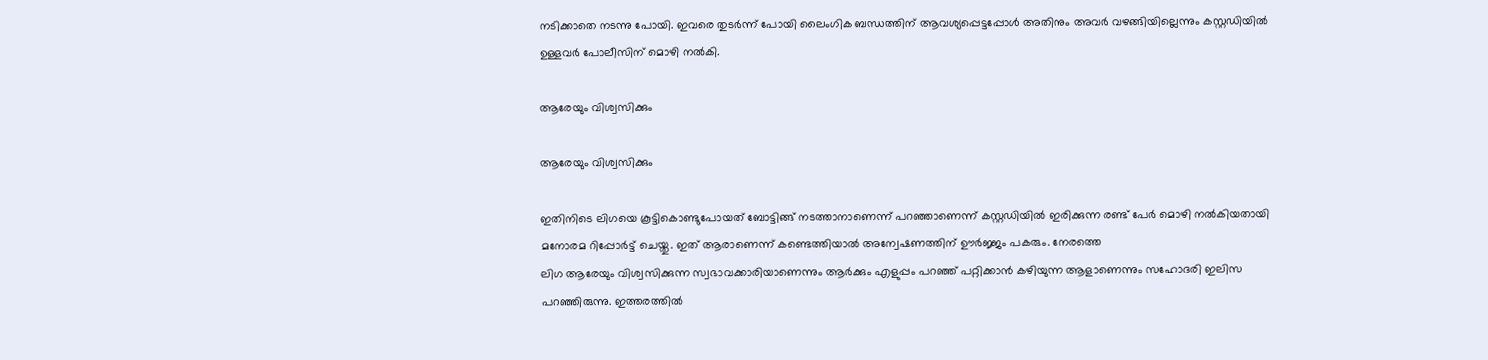നടിക്കാതെ നടന്നു പോയി. ഇവരെ തുടര്‍ന്ന് പോയി ലൈംഗിക ബന്ധത്തിന് ആവശ്യപ്പെട്ടപ്പോള്‍ അതിനും അവര്‍ വഴങ്ങിയില്ലെന്നും കസ്റ്റഡിയില്‍ ഉള്ളവര്‍ പോലീസിന് മൊഴി നല്‍കി.

ആരേയും വിശ്വസിക്കും

ആരേയും വിശ്വസിക്കും

ഇതിനിടെ ലിഗയെ കൂട്ടികൊണ്ടുപോയത് ബോട്ടിങ്ങ് നടത്താനാണെന്ന് പറഞ്ഞാണെന്ന് കസ്റ്റഡിയില്‍ ഇരിക്കുന്ന രണ്ട് പേര്‍ മൊഴി നല്‍കിയതായി മനോരമ റിപ്പോര്‍ട്ട് ചെയ്തു. ഇത് ആരാണെന്ന് കണ്ടെത്തിയാല്‍ അന്വേഷണത്തിന് ഊര്‍ജ്ജം പകരും. നേരത്തെ
ലിഗ ആരേയും വിശ്വസിക്കുന്ന സ്വഭാവക്കാരിയാണെന്നും ആര്‍ക്കും എളുപ്പം പറഞ്ഞ് പറ്റിക്കാന്‍ കഴിയുന്ന ആളാണെന്നും സഹോദരി ഇലിസ പറഞ്ഞിരുന്നു. ഇത്തരത്തില്‍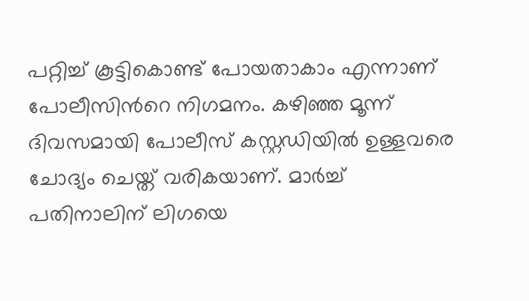പറ്റിച്ച് കൂട്ടികൊണ്ട് പോയതാകാം എന്നാണ് പോലീസിന്‍റെ നിഗമനം. കഴിഞ്ഞ മൂന്ന് ദിവസമായി പോലീസ് കസ്റ്റഡിയില്‍ ഉള്ളവരെ ചോദ്യം ചെയ്ത് വരികയാണ്. മാര്‍ച്ച് പതിനാലിന് ലിഗയെ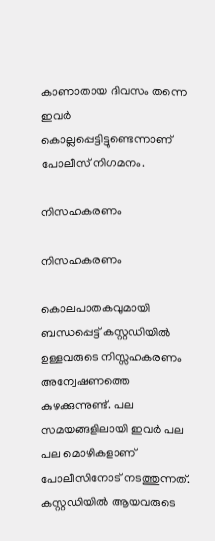കാണാതായ ദിവസം തന്നെ ഇവര്‍ കൊല്ലപ്പെട്ടിട്ടുണ്ടെന്നാണ് പോലീസ് നിഗമനം.

നിസഹകരണം

നിസഹകരണം

കൊലപാതകവുമായി ബന്ധപ്പെട്ട് കസ്റ്റഡിയില്‍ ഉള്ളവരുടെ നിസ്സഹകരണം അന്വേഷണത്തെ കുഴക്കുന്നുണ്ട്. പല സമയങ്ങളിലായി ഇവര്‍ പല പല മൊഴികളാണ് പോലീസിനോട് നടത്തുന്നത്. കസ്റ്റഡിയില്‍ ആയവരുടെ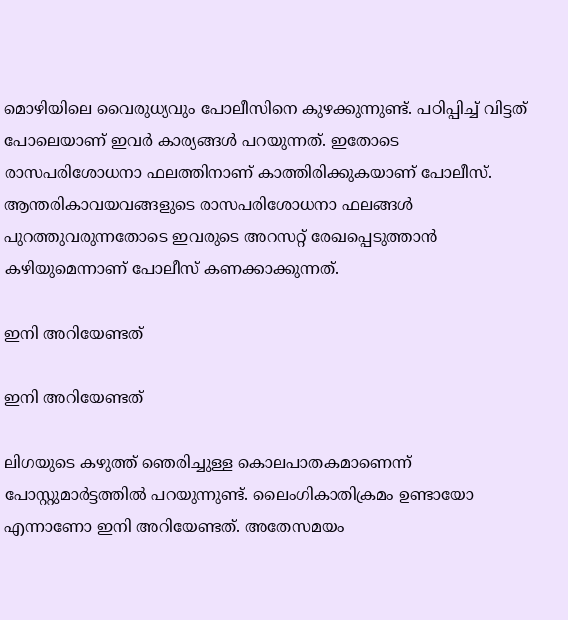മൊഴിയിലെ വൈരുധ്യവും പോലീസിനെ കുഴക്കുന്നുണ്ട്. പഠിപ്പിച്ച് വിട്ടത് പോലെയാണ് ഇവര്‍ കാര്യങ്ങള്‍ പറയുന്നത്. ഇതോടെ രാസപരിശോധനാ ഫലത്തിനാണ് കാത്തിരിക്കുകയാണ് പോലീസ്. ആന്തരികാവയവങ്ങളുടെ രാസപരിശോധനാ ഫലങ്ങള്‍ പുറത്തുവരുന്നതോടെ ഇവരുടെ അറസറ്റ് രേഖപ്പെടുത്താന്‍ കഴിയുമെന്നാണ് പോലീസ് കണക്കാക്കുന്നത്.

ഇനി അറിയേണ്ടത്

ഇനി അറിയേണ്ടത്

ലിഗയുടെ കഴുത്ത് ഞെരിച്ചുള്ള കൊലപാതകമാണെന്ന് പോസ്റ്റുമാര്‍ട്ടത്തില്‍ പറയുന്നുണ്ട്. ലൈംഗികാതിക്രമം ഉണ്ടായോ എന്നാണോ ഇനി അറിയേണ്ടത്. അതേസമയം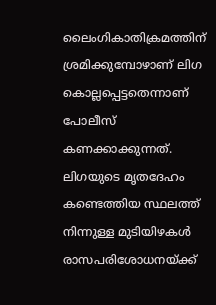ലൈംഗികാതിക്രമത്തിന് ശ്രമിക്കുമ്പോഴാണ് ലിഗ കൊല്ലപ്പെട്ടതെന്നാണ് പോലീസ് കണക്കാക്കുന്നത്. ലിഗയുടെ മൃതദേഹം കണ്ടെത്തിയ സ്ഥലത്ത് നിന്നുള്ള മുടിയിഴകള്‍ രാസപരിശോധനയ്ക്ക്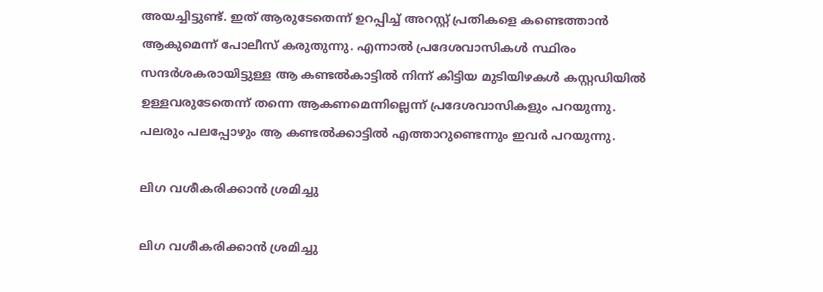അയച്ചിട്ടുണ്ട്. ഇത് ആരുടേതെന്ന് ഉറപ്പിച്ച് അറസ്റ്റ് പ്രതികളെ കണ്ടെത്താന്‍ ആകുമെന്ന് പോലീസ് കരുതുന്നു. എന്നാല്‍ പ്രദേശവാസികള്‍ സ്ഥിരം സന്ദര്‍ശകരായിട്ടുള്ള ആ കണ്ടല്‍കാട്ടില്‍ നിന്ന് കിട്ടിയ മുടിയിഴകള്‍ കസ്റ്റഡിയില്‍ ഉള്ളവരുടേതെന്ന് തന്നെ ആകണമെന്നില്ലെന്ന് പ്രദേശവാസികളും പറയുന്നു. പലരും പലപ്പോഴും ആ കണ്ടല്‍ക്കാട്ടില്‍ എത്താറുണ്ടെന്നും ഇവര്‍ പറയുന്നു.

ലിഗ വശീകരിക്കാന്‍ ശ്രമിച്ചു

ലിഗ വശീകരിക്കാന്‍ ശ്രമിച്ചു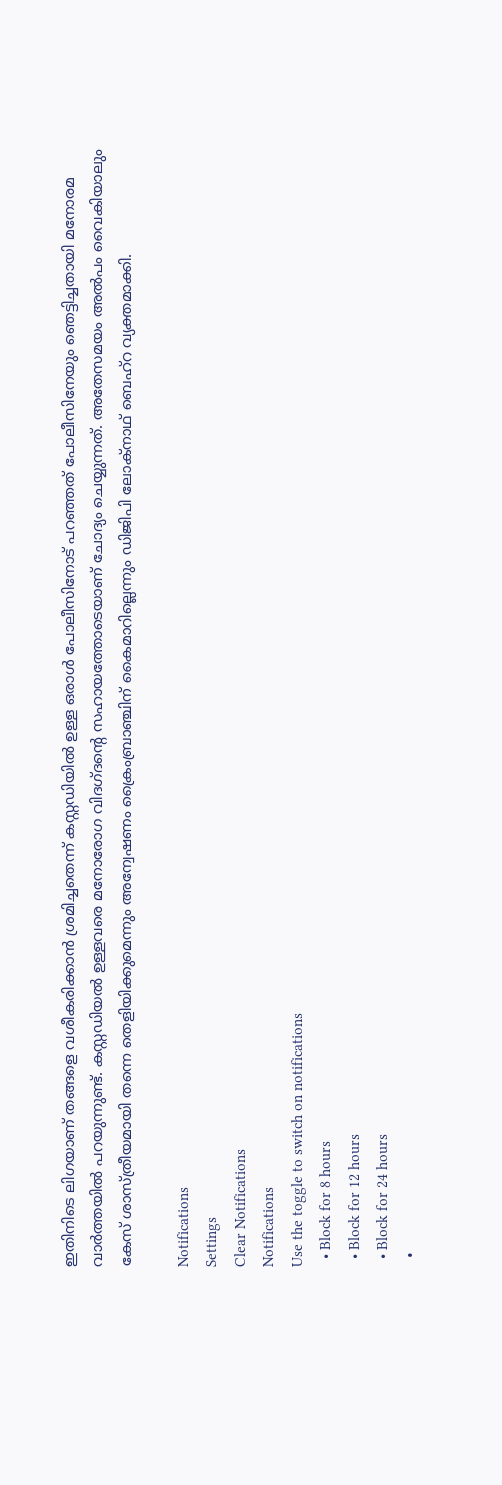ഇതിനിടെ ലിഗയാണ് തങ്ങളെ വശീകരിക്കാന്‍ ശ്രമിച്ചതെന്ന് കസ്റ്റഡിയില്‍ ഉള്ള ഒരാള്‍ പോലീസിനോട് പറഞ്ഞത് പോലീസിനേയും ഞെട്ടിച്ചതായി മനോരമ വാര്‍ത്തയില്‍ പറയുന്നുണ്ട്. കസ്റ്റഡിയല്‍ ഉള്ളവരെ മനോരോഗ വിദഗ്ദന്‍റെ സഹായത്തോടെയാണ് ചോദ്യം ചെയ്യുന്നത്. അതേസമയം അല്‍പം വൈകിയാലും കേസ് ശാസ്ത്രീയമായി തന്നെ തെളിയിക്കുമെന്നും അന്വേഷണം ക്രൈംബ്രാഞ്ചിന് കൈമാറില്ലെന്നും ഡിജിപി ലോക്നാഥ് ബെഹ്റ വ്യക്തമാക്കി.

Notifications
Settings
Clear Notifications
Notifications
Use the toggle to switch on notifications
  • Block for 8 hours
  • Block for 12 hours
  • Block for 24 hours
  •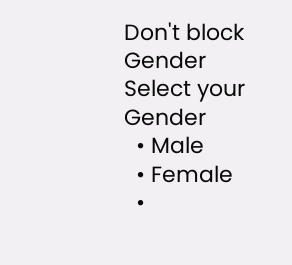Don't block
Gender
Select your Gender
  • Male
  • Female
  •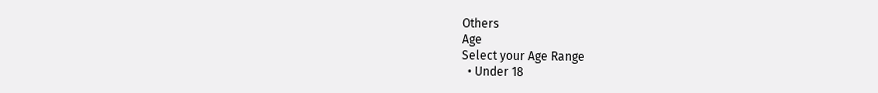Others
Age
Select your Age Range
  • Under 18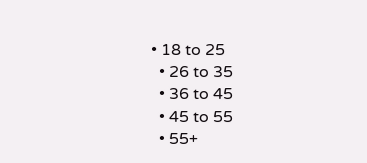• 18 to 25
  • 26 to 35
  • 36 to 45
  • 45 to 55
  • 55+